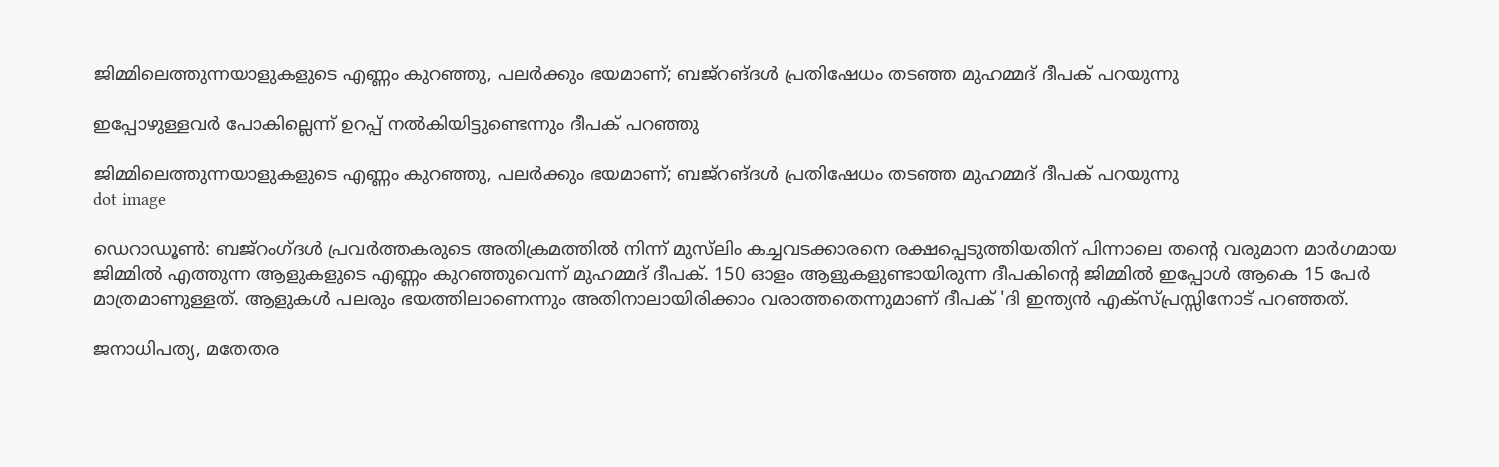ജിമ്മിലെത്തുന്നയാളുകളുടെ എണ്ണം കുറഞ്ഞു, പലർക്കും ഭയമാണ്; ബജ്റങ്ദൾ പ്രതിഷേധം തടഞ്ഞ മുഹമ്മദ് ദീപക് പറയുന്നു

ഇപ്പോഴുള്ളവർ പോകില്ലെന്ന് ഉറപ്പ് നൽകിയിട്ടുണ്ടെന്നും ദീപക് പറഞ്ഞു

ജിമ്മിലെത്തുന്നയാളുകളുടെ എണ്ണം കുറഞ്ഞു, പലർക്കും ഭയമാണ്; ബജ്റങ്ദൾ പ്രതിഷേധം തടഞ്ഞ മുഹമ്മദ് ദീപക് പറയുന്നു
dot image

ഡെറാഡൂൺ: ബജ്‌റംഗ്ദള്‍ പ്രവർത്തകരുടെ അതിക്രമത്തിൽ നിന്ന് മുസ്‌ലിം കച്ചവടക്കാരനെ രക്ഷപ്പെടുത്തിയതിന് പിന്നാലെ തന്‍റെ വരുമാന മാർഗമായ ജിമ്മിൽ എത്തുന്ന ആളുകളുടെ എണ്ണം കുറഞ്ഞുവെന്ന് മുഹമ്മദ് ദീപക്. 150 ഓളം ആളുകളുണ്ടായിരുന്ന ദീപകിന്റെ ജിമ്മിൽ ഇപ്പോൾ ആകെ 15 പേർ മാത്രമാണുള്ളത്. ആളുകൾ പലരും ഭയത്തിലാണെന്നും അതിനാലായിരിക്കാം വരാത്തതെന്നുമാണ് ദീപക് 'ദി ഇന്ത്യൻ എക്സ്പ്രസ്സിനോട് പറഞ്ഞത്.

ജനാധിപത്യ, മതേതര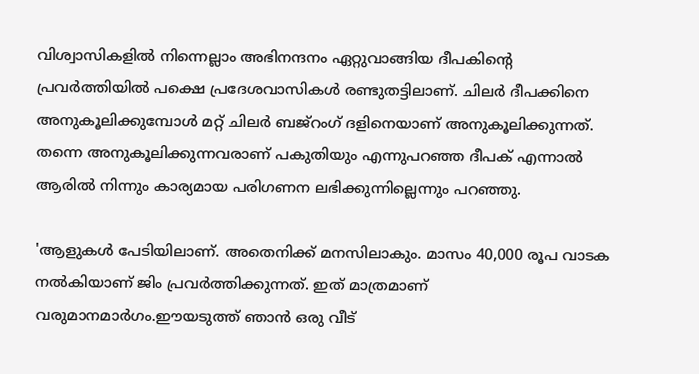വിശ്വാസികളിൽ നിന്നെല്ലാം അഭിനന്ദനം ഏറ്റുവാങ്ങിയ ദീപകിന്റെ പ്രവർത്തിയിൽ പക്ഷെ പ്രദേശവാസികൾ രണ്ടുതട്ടിലാണ്. ചിലർ ദീപക്കിനെ അനുകൂലിക്കുമ്പോൾ മറ്റ് ചിലർ ബജ്‌റംഗ് ദളിനെയാണ് അനുകൂലിക്കുന്നത്. തന്നെ അനുകൂലിക്കുന്നവരാണ് പകുതിയും എന്നുപറഞ്ഞ ദീപക് എന്നാൽ ആരിൽ നിന്നും കാര്യമായ പരിഗണന ലഭിക്കുന്നില്ലെന്നും പറഞ്ഞു.

'ആളുകൾ പേടിയിലാണ്. അതെനിക്ക് മനസിലാകും. മാസം 40,000 രൂപ വാടക നൽകിയാണ് ജിം പ്രവർത്തിക്കുന്നത്. ഇത് മാത്രമാണ് വരുമാനമാർഗം.ഈയടുത്ത് ഞാൻ ഒരു വീട്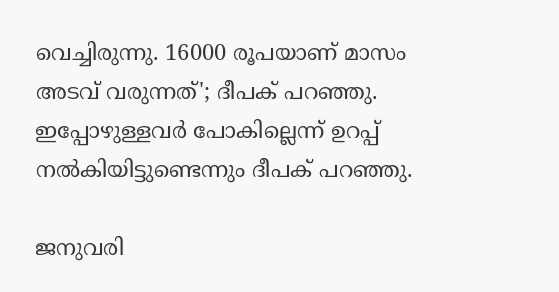വെച്ചിരുന്നു. 16000 രൂപയാണ് മാസം അടവ് വരുന്നത്'; ദീപക് പറഞ്ഞു. ഇപ്പോഴുള്ളവർ പോകില്ലെന്ന് ഉറപ്പ് നൽകിയിട്ടുണ്ടെന്നും ദീപക് പറഞ്ഞു.

ജനുവരി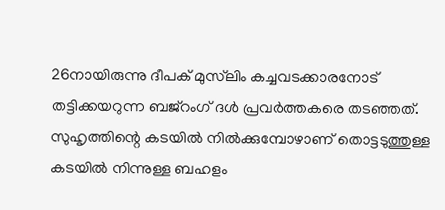26നായിരുന്നു ദീപക് മുസ്‌ലിം കച്ചവടക്കാരനോട് തട്ടിക്കയറുന്ന ബജ്റംഗ് ദൾ പ്രവർത്തകരെ തടഞ്ഞത്. സുഹൃത്തിന്റെ കടയിൽ നിൽക്കുമ്പോഴാണ് തൊട്ടടുത്തുള്ള കടയിൽ നിന്നുള്ള ബഹളം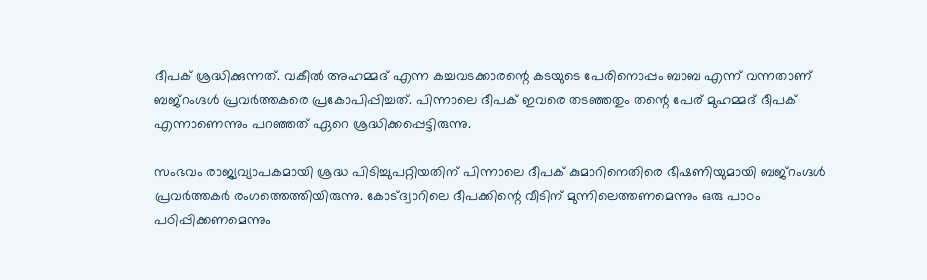ദീപക് ശ്രദ്ധിക്കുന്നത്. വകീൽ അഹമ്മദ് എന്ന കച്ചവടക്കാരന്റെ കടയുടെ പേരിനൊപ്പം ബാബ എന്ന് വന്നതാണ് ബജ്റംഗ്ദള്‍ പ്രവർത്തകരെ പ്രകോപിപ്പിച്ചത്. പിന്നാലെ ദീപക് ഇവരെ തടഞ്ഞതും തന്റെ പേര് മുഹമ്മദ് ദീപക് എന്നാണെന്നും പറഞ്ഞത് ഏറെ ശ്രദ്ധിക്കപ്പെട്ടിരുന്നു.

സംഭവം രാജ്യവ്യാപകമായി ശ്രദ്ധ പിടിച്ചുപറ്റിയതിന് പിന്നാലെ ദീപക് കുമാറിനെതിരെ ഭീഷണിയുമായി ബജ്‌റംഗ്ദള്‍ പ്രവർത്തകർ രംഗത്തെത്തിയിരുന്നു. കോട്ദ്വാറിലെ ദീപക്കിന്റെ വീടിന് മുന്നിലെത്തണമെന്നും ഒരു പാഠം പഠിപ്പിക്കണമെന്നും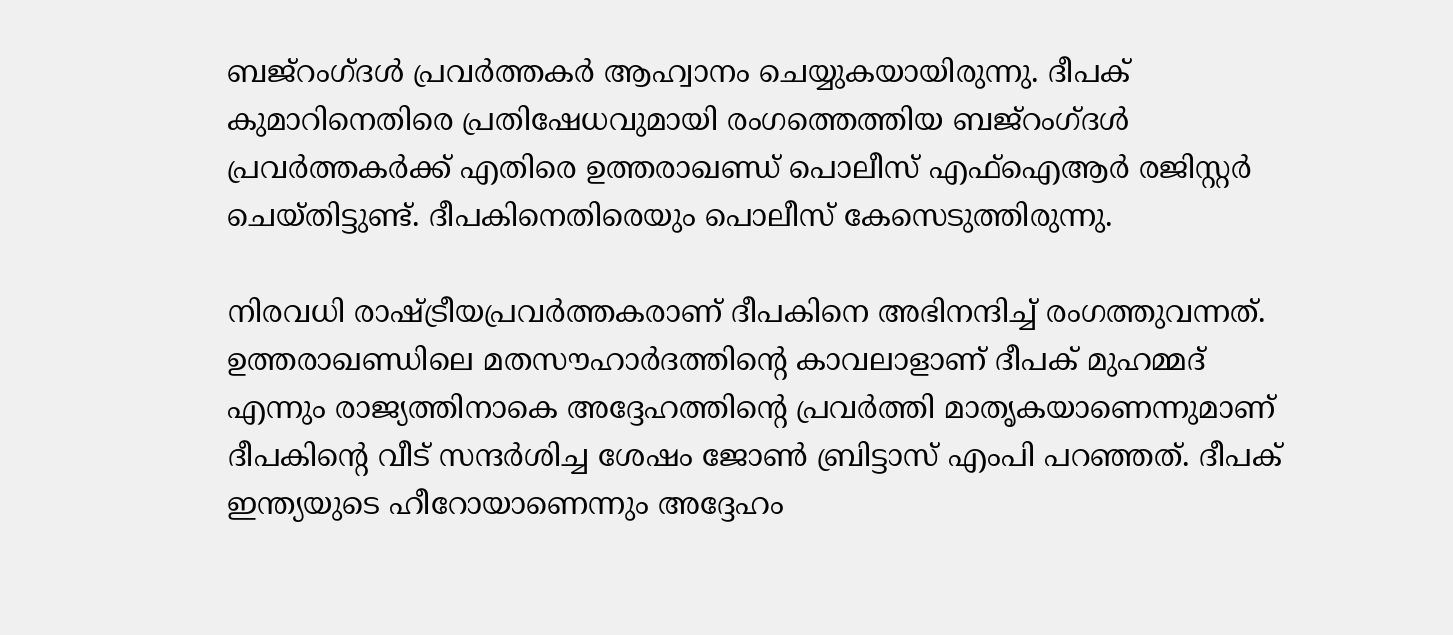ബജ്റംഗ്ദള്‍ പ്രവർത്തകർ ആഹ്വാനം ചെയ്യുകയായിരുന്നു. ദീപക് കുമാറിനെതിരെ പ്രതിഷേധവുമായി രംഗത്തെത്തിയ ബജ്റംഗ്ദള്‍ പ്രവർത്തകർക്ക് എതിരെ ഉത്തരാഖണ്ഡ് പൊലീസ് എഫ്‌ഐആർ രജിസ്റ്റർ ചെയ്തിട്ടുണ്ട്. ദീപകിനെതിരെയും പൊലീസ് കേസെടുത്തിരുന്നു.

നിരവധി രാഷ്ട്രീയപ്രവർത്തകരാണ് ദീപകിനെ അഭിനന്ദിച്ച് രംഗത്തുവന്നത്. ഉത്തരാഖണ്ഡിലെ മതസൗഹാര്‍ദത്തിന്റെ കാവലാളാണ് ദീപക് മുഹമ്മദ് എന്നും രാജ്യത്തിനാകെ അദ്ദേഹത്തിന്റെ പ്രവര്‍ത്തി മാതൃകയാണെന്നുമാണ് ദീപകിന്റെ വീട് സന്ദർശിച്ച ശേഷം ജോണ്‍ ബ്രിട്ടാസ് എംപി പറഞ്ഞത്. ദീപക് ഇന്ത്യയുടെ ഹീറോയാണെന്നും അദ്ദേഹം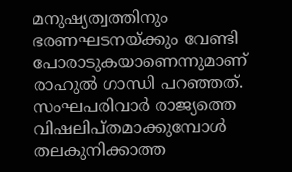മനുഷ്യത്വത്തിനും ഭരണഘടനയ്ക്കും വേണ്ടി പോരാടുകയാണെന്നുമാണ് രാഹുല്‍ ഗാന്ധി പറഞ്ഞത്. സംഘപരിവാര്‍ രാജ്യത്തെ വിഷലിപ്തമാക്കുമ്പോള്‍ തലകുനിക്കാത്ത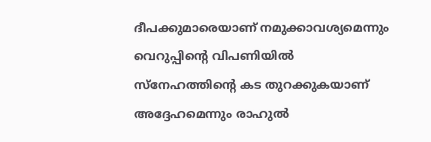ദീപക്കുമാരെയാണ് നമുക്കാവശ്യമെന്നും വെറുപ്പിന്റെ വിപണിയില്‍ സ്‌നേഹത്തിന്റെ കട തുറക്കുകയാണ് അദ്ദേഹമെന്നും രാഹുല്‍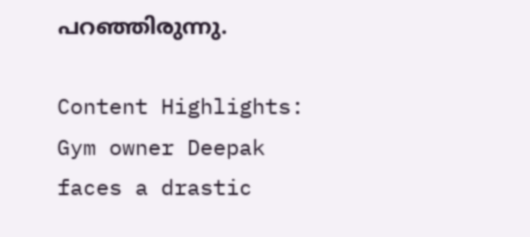പറഞ്ഞിരുന്നു.

Content Highlights: Gym owner Deepak faces a drastic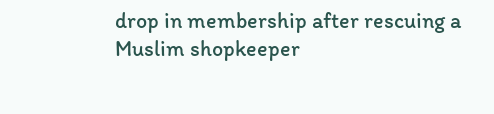drop in membership after rescuing a Muslim shopkeeper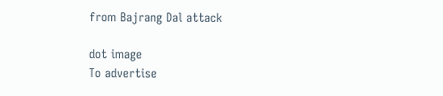from Bajrang Dal attack

dot image
To advertise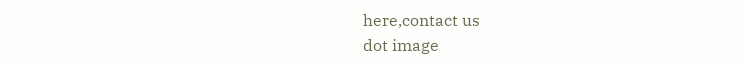here,contact us
dot image